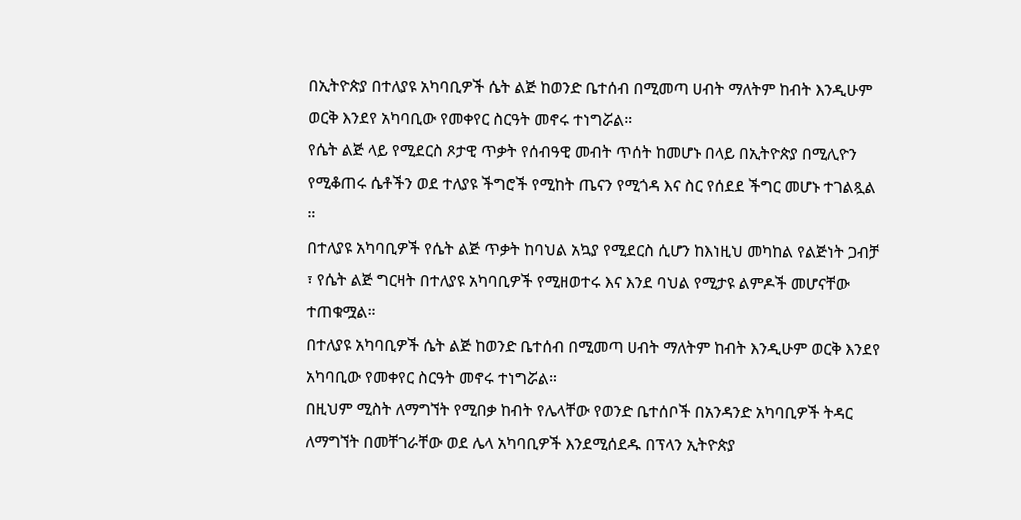በኢትዮጵያ በተለያዩ አካባቢዎች ሴት ልጅ ከወንድ ቤተሰብ በሚመጣ ሀብት ማለትም ከብት እንዲሁም ወርቅ እንደየ አካባቢው የመቀየር ስርዓት መኖሩ ተነግሯል።
የሴት ልጅ ላይ የሚደርስ ጾታዊ ጥቃት የሰብዓዊ መብት ጥሰት ከመሆኑ በላይ በኢትዮጵያ በሚሊዮን የሚቆጠሩ ሴቶችን ወደ ተለያዩ ችግሮች የሚከት ጤናን የሚጎዳ እና ስር የሰደደ ችግር መሆኑ ተገልጿል ።
በተለያዩ አካባቢዎች የሴት ልጅ ጥቃት ከባህል አኳያ የሚደርስ ሲሆን ከእነዚህ መካከል የልጅነት ጋብቻ ፣ የሴት ልጅ ግርዛት በተለያዩ አካባቢዎች የሚዘወተሩ እና እንደ ባህል የሚታዩ ልምዶች መሆናቸው ተጠቁሟል።
በተለያዩ አካባቢዎች ሴት ልጅ ከወንድ ቤተሰብ በሚመጣ ሀብት ማለትም ከብት እንዲሁም ወርቅ እንደየ አካባቢው የመቀየር ስርዓት መኖሩ ተነግሯል።
በዚህም ሚስት ለማግኘት የሚበቃ ከብት የሌላቸው የወንድ ቤተሰቦች በአንዳንድ አካባቢዎች ትዳር ለማግኘት በመቸገራቸው ወደ ሌላ አካባቢዎች እንደሚሰደዱ በፕላን ኢትዮጵያ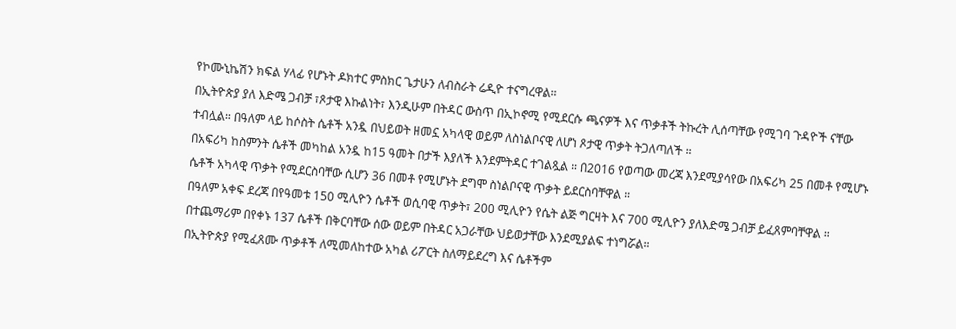የኮሙኒኬሽን ክፍል ሃላፊ የሆኑት ዶክተር ምስክር ጌታሁን ለብስራት ሬዲዮ ተናግረዋል።
በኢትዮጵያ ያለ እድሜ ጋብቻ ፣ጾታዊ እኩልነት፣ እንዲሁም በትዳር ውስጥ በኢኮኖሚ የሚደርሱ ጫናዎች እና ጥቃቶች ትኩረት ሊሰጣቸው የሚገባ ጉዳዮች ናቸው ተብሏል። በዓለም ላይ ከሶስት ሴቶች አንዷ በህይወት ዘመኗ አካላዊ ወይም ለስነልቦናዊ ለሆነ ጾታዊ ጥቃት ትጋለጣለች ።
በአፍሪካ ከስምንት ሴቶች መካከል አንዷ ከ15 ዓመት በታች እያለች እንደምትዳር ተገልጿል ። በ2016 የወጣው መረጃ እንደሚያሳየው በአፍሪካ 25 በመቶ የሚሆኑ ሴቶች አካላዊ ጥቃት የሚደርስባቸው ሲሆን 36 በመቶ የሚሆኑት ደግሞ ስነልቦናዊ ጥቃት ይደርስባቸዋል ።
በዓለም አቀፍ ደረጃ በየዓመቱ 150 ሚሊዮን ሴቶች ወሲባዊ ጥቃት፣ 200 ሚሊዮን የሴት ልጅ ግርዛት እና 700 ሚሊዮን ያለእድሜ ጋብቻ ይፈጸምባቸዋል ።
በተጨማሪም በየቀኑ 137 ሴቶች በቅርባቸው ሰው ወይም በትዳር አጋራቸው ህይወታቸው እንደሚያልፍ ተነግሯል።
በኢትዮጵያ የሚፈጸሙ ጥቃቶች ለሚመለከተው አካል ሪፖርት ስለማይደረግ እና ሴቶችም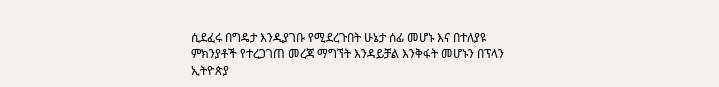ሲደፈሩ በግዴታ እንዲያገቡ የሚደረጉበት ሁኔታ ሰፊ መሆኑ እና በተለያዩ ምክንያቶች የተረጋገጠ መረጃ ማግኘት እንዳይቻል እንቅፋት መሆኑን በፕላን ኢትዮጵያ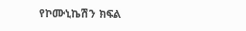የኮሙኒኬሽን ክፍል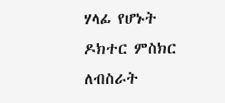ሃላፊ የሆኑት ዶክተር ምስክር ለብስራት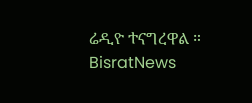ሬዲዮ ተናግረዋል ።
BisratNews